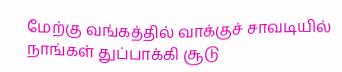மேற்கு வங்கத்தில் வாக்குச் சாவடியில் நாங்கள் துப்பாக்கி சூடு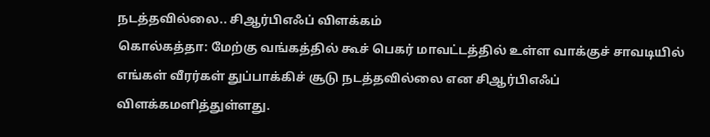நடத்தவில்லை.. சிஆர்பிஎஃப் விளக்கம்
கொல்கத்தா: மேற்கு வங்கத்தில் கூச் பெகர் மாவட்டத்தில் உள்ள வாக்குச் சாவடியில் எங்கள் வீரர்கள் துப்பாக்கிச் சூடு நடத்தவில்லை என சிஆர்பிஎஃப் விளக்கமளித்துள்ளது.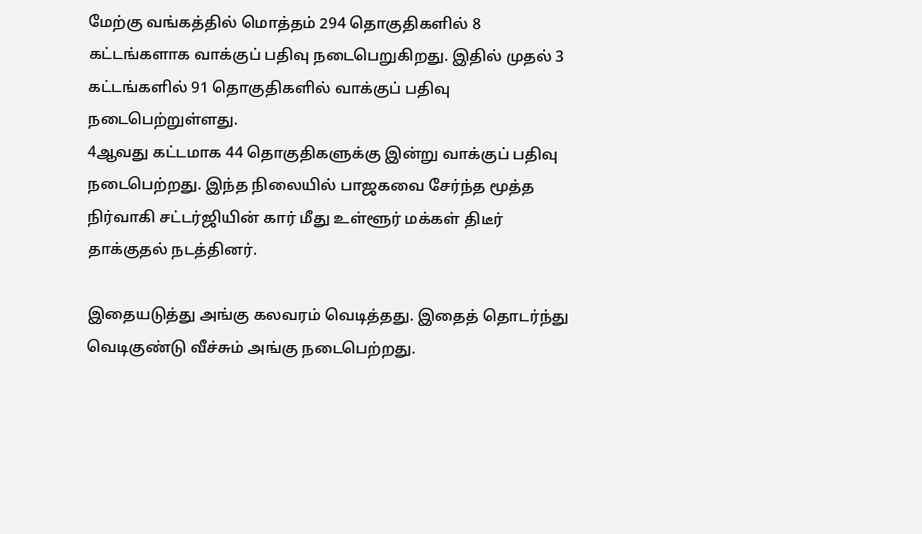மேற்கு வங்கத்தில் மொத்தம் 294 தொகுதிகளில் 8 கட்டங்களாக வாக்குப் பதிவு நடைபெறுகிறது. இதில் முதல் 3 கட்டங்களில் 91 தொகுதிகளில் வாக்குப் பதிவு நடைபெற்றுள்ளது.
4ஆவது கட்டமாக 44 தொகுதிகளுக்கு இன்று வாக்குப் பதிவு நடைபெற்றது. இந்த நிலையில் பாஜகவை சேர்ந்த மூத்த நிர்வாகி சட்டர்ஜியின் கார் மீது உள்ளூர் மக்கள் திடீர் தாக்குதல் நடத்தினர்.

இதையடுத்து அங்கு கலவரம் வெடித்தது. இதைத் தொடர்ந்து வெடிகுண்டு வீச்சும் அங்கு நடைபெற்றது.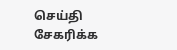செய்தி சேகரிக்க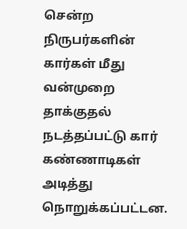சென்ற நிருபர்களின் கார்கள் மீது வன்முறை தாக்குதல் நடத்தப்பட்டு கார் கண்ணாடிகள் அடித்து நொறுக்கப்பட்டன.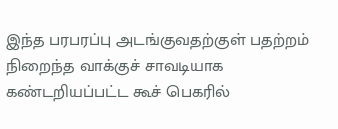இந்த பரபரப்பு அடங்குவதற்குள் பதற்றம் நிறைந்த வாக்குச் சாவடியாக கண்டறியப்பட்ட கூச் பெகரில்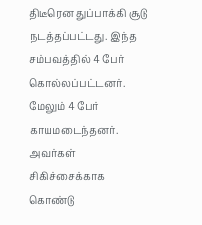திடீரென துப்பாக்கி சூடு நடத்தப்பட்டது. இந்த சம்பவத்தில் 4 பேர் கொல்லப்பட்டனர். மேலும் 4 பேர் காயமடைந்தனர். அவர்கள் சிகிச்சைக்காக கொண்டு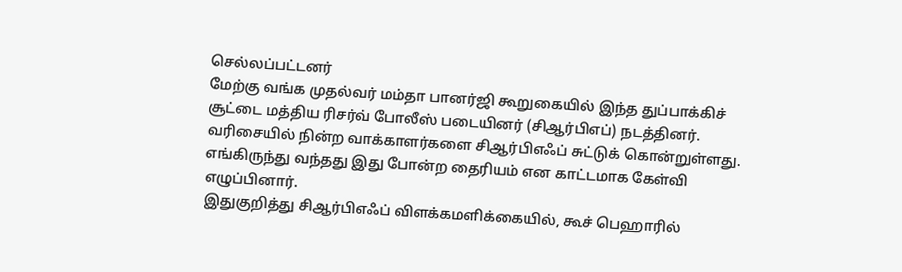செல்லப்பட்டனர்
மேற்கு வங்க முதல்வர் மம்தா பானர்ஜி கூறுகையில் இந்த துப்பாக்கிச் சூட்டை மத்திய ரிசர்வ் போலீஸ் படையினர் (சிஆர்பிஎப்) நடத்தினர். வரிசையில் நின்ற வாக்காளர்களை சிஆர்பிஎஃப் சுட்டுக் கொன்றுள்ளது. எங்கிருந்து வந்தது இது போன்ற தைரியம் என காட்டமாக கேள்வி எழுப்பினார்.
இதுகுறித்து சிஆர்பிஎஃப் விளக்கமளிக்கையில், கூச் பெஹாரில்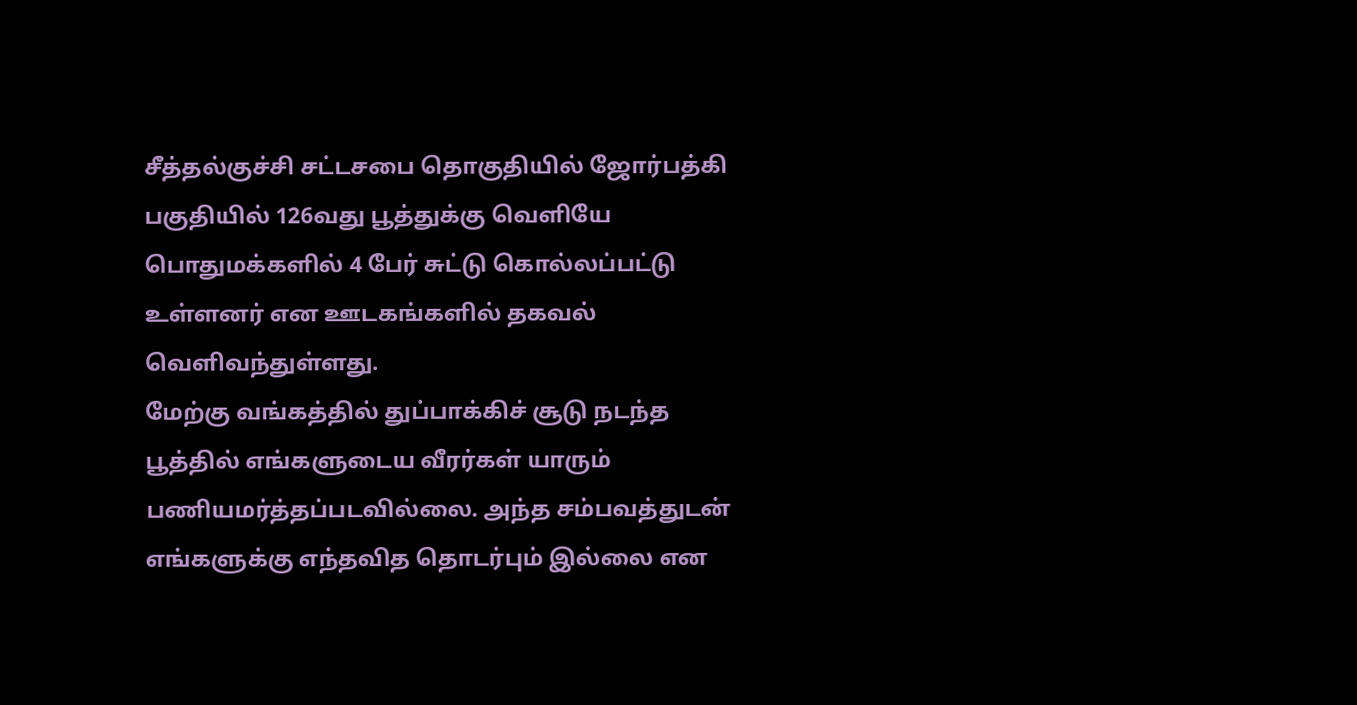சீத்தல்குச்சி சட்டசபை தொகுதியில் ஜோர்பத்கி பகுதியில் 126வது பூத்துக்கு வெளியே பொதுமக்களில் 4 பேர் சுட்டு கொல்லப்பட்டு உள்ளனர் என ஊடகங்களில் தகவல் வெளிவந்துள்ளது.
மேற்கு வங்கத்தில் துப்பாக்கிச் சூடு நடந்த பூத்தில் எங்களுடைய வீரர்கள் யாரும் பணியமர்த்தப்படவில்லை. அந்த சம்பவத்துடன் எங்களுக்கு எந்தவித தொடர்பும் இல்லை என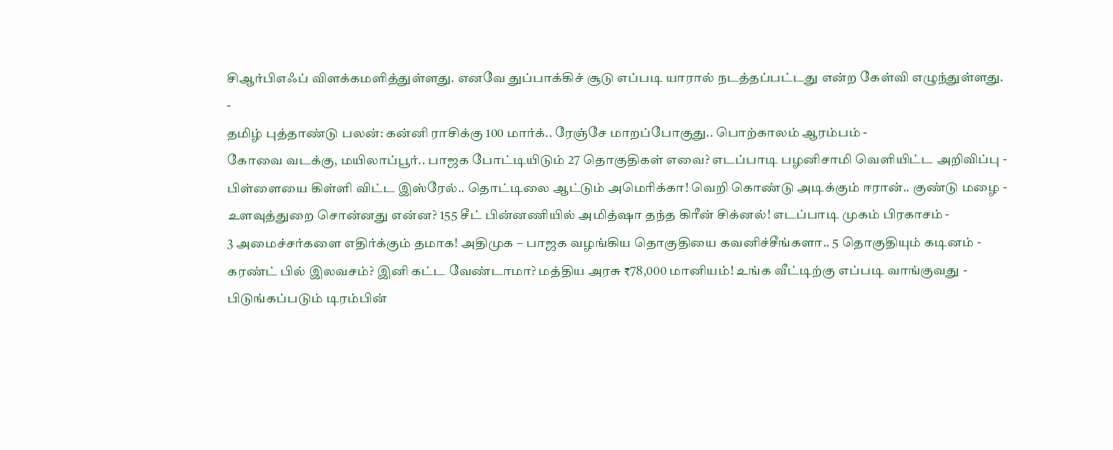சிஆர்பிஎஃப் விளக்கமளித்துள்ளது. எனவே துப்பாக்கிச் சூடு எப்படி யாரால் நடத்தப்பட்டது என்ற கேள்வி எழுந்துள்ளது.
-
தமிழ் புத்தாண்டு பலன்: கன்னி ராசிக்கு 100 மார்க்.. ரேஞ்சே மாறப்போகுது.. பொற்காலம் ஆரம்பம் -
கோவை வடக்கு, மயிலாப்பூர்.. பாஜக போட்டியிடும் 27 தொகுதிகள் எவை? எடப்பாடி பழனிசாமி வெளியிட்ட அறிவிப்பு -
பிள்ளையை கிள்ளி விட்ட இஸ்ரேல்.. தொட்டிலை ஆட்டும் அமெரிக்கா! வெறி கொண்டு அடிக்கும் ஈரான்.. குண்டு மழை -
உளவுத்துறை சொன்னது என்ன? 155 சீட் பின்னணியில் அமித்ஷா தந்த கிரீன் சிக்னல்! எடப்பாடி முகம் பிரகாசம் -
3 அமைச்சர்களை எதிர்க்கும் தமாக! அதிமுக – பாஜக வழங்கிய தொகுதியை கவனிச்சீங்களா.. 5 தொகுதியும் கடினம் -
கரண்ட் பில் இலவசம்? இனி கட்ட வேண்டாமா? மத்திய அரசு ₹78,000 மானியம்! உங்க வீட்டிற்கு எப்படி வாங்குவது -
பிடுங்கப்படும் டிரம்பின்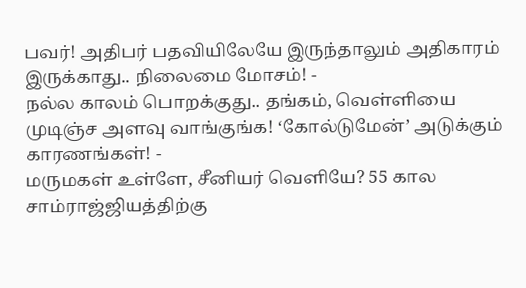பவர்! அதிபர் பதவியிலேயே இருந்தாலும் அதிகாரம் இருக்காது.. நிலைமை மோசம்! -
நல்ல காலம் பொறக்குது.. தங்கம், வெள்ளியை முடிஞ்ச அளவு வாங்குங்க! ‘கோல்டுமேன்’ அடுக்கும் காரணங்கள்! -
மருமகள் உள்ளே, சீனியர் வெளியே? 55 கால சாம்ராஜ்ஜியத்திற்கு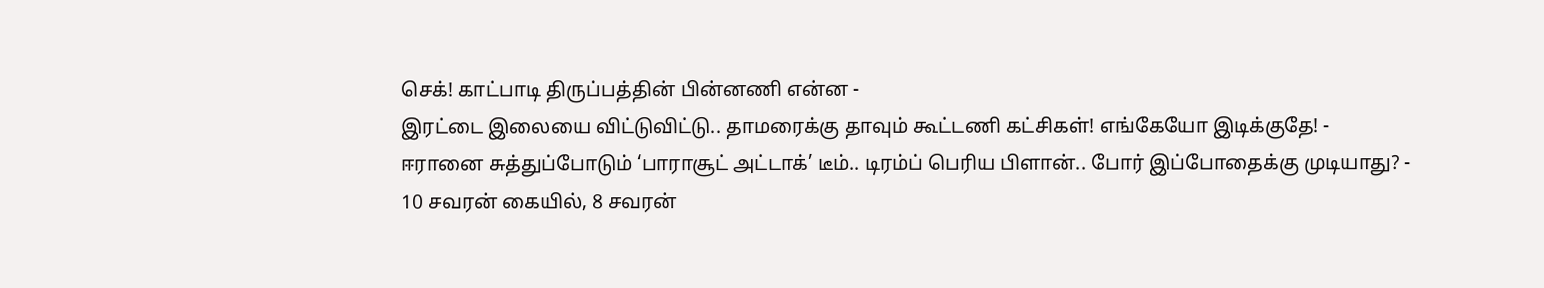செக்! காட்பாடி திருப்பத்தின் பின்னணி என்ன -
இரட்டை இலையை விட்டுவிட்டு.. தாமரைக்கு தாவும் கூட்டணி கட்சிகள்! எங்கேயோ இடிக்குதே! -
ஈரானை சுத்துப்போடும் ‘பாராசூட் அட்டாக்’ டீம்.. டிரம்ப் பெரிய பிளான்.. போர் இப்போதைக்கு முடியாது? -
10 சவரன் கையில், 8 சவரன்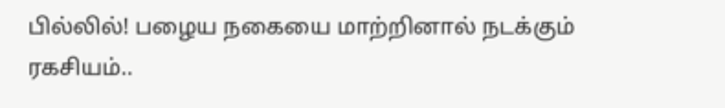பில்லில்! பழைய நகையை மாற்றினால் நடக்கும் ரகசியம்..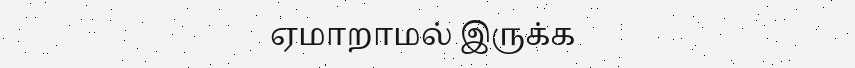ஏமாறாமல் இருக்க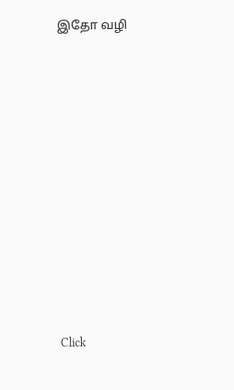இதோ வழி












Click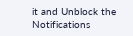it and Unblock the Notifications